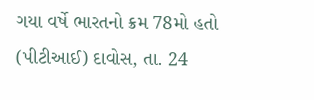ગયા વર્ષે ભારતનો ક્રમ 78મો હતો
(પીટીઆઈ) દાવોસ, તા. 24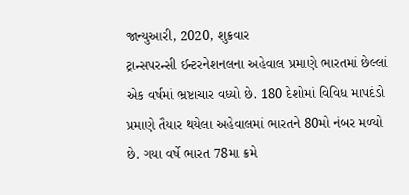જાન્યુઆરી, 2020, શુક્રવાર
ટ્રાન્સપરન્સી ઈન્ટરનેશનલના અહેવાલ પ્રમાણે ભારતમાં છેલ્લાં એક વર્ષમાં ભ્રષ્ટાચાર વધ્યો છે. 180 દેશોમાં વિવિધ માપદંડો પ્રમાણે તૈયાર થયેલા અહેવાલમાં ભારતને 80મો નંબર મળ્યો છે. ગયા વર્ષે ભારત 78મા ક્રમે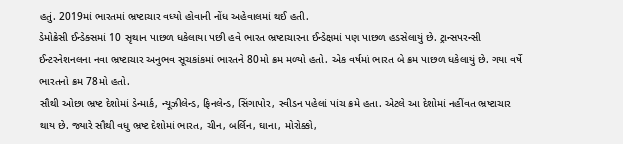હતું. 2019માં ભારતમાં ભ્રષ્ટાચાર વધ્યો હોવાની નોંધ અહેવાલમાં થઈ હતી.
ડેમોક્રેસી ઈન્ડેક્સમાં 10 સૃથાન પાછળ ધકેલાયા પછી હવે ભારત ભ્રષ્ટાચારના ઈન્ડેક્ષમાં પણ પાછળ હડસેલાયું છે. ટ્રાન્સપરન્સી ઈન્ટરનેશનલના નવા ભ્રષ્ટાચાર અનુભવ સૂચકાંકમાં ભારતને 80મો ક્રમ મળ્યો હતો. એક વર્ષમાં ભારત બે ક્રમ પાછળ ધકેલાયું છે. ગયા વર્ષે ભારતનો ક્રમ 78મો હતો.
સૌથી ઓછા ભ્રષ્ટ દેશોમાં ડેન્માર્ક, ન્યૂઝીલેન્ડ, ફિનલેન્ડ, સિંગાપોર, સ્વીડન પહેલાં પાંચ ક્રમે હતા. એટલે આ દેશોમાં નહીંવત ભ્રષ્ટાચાર થાય છે. જ્યારે સૌથી વધુ ભ્રષ્ટ દેશોમાં ભારત, ચીન, બર્લિન, ઘાના, મોરોક્કો,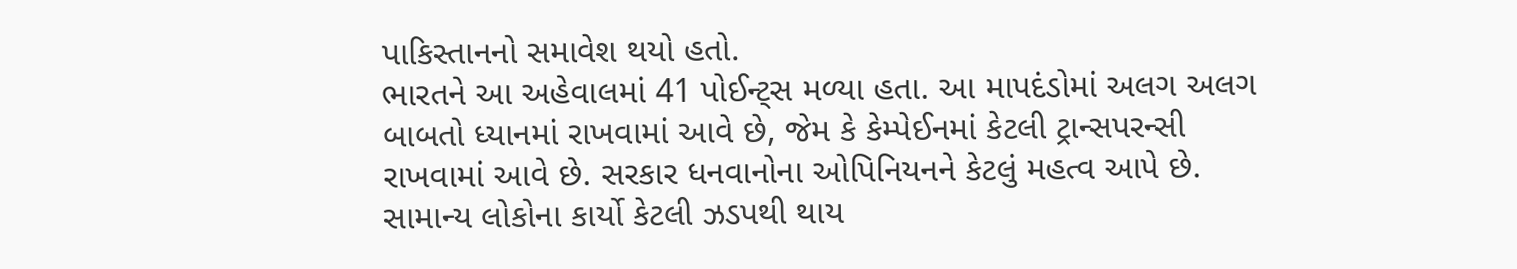પાકિસ્તાનનો સમાવેશ થયો હતો.
ભારતને આ અહેવાલમાં 41 પોઈન્ટ્સ મળ્યા હતા. આ માપદંડોમાં અલગ અલગ બાબતો ધ્યાનમાં રાખવામાં આવે છે, જેમ કે કેમ્પેઈનમાં કેટલી ટ્રાન્સપરન્સી રાખવામાં આવે છે. સરકાર ધનવાનોના ઓપિનિયનને કેટલું મહત્વ આપે છે. સામાન્ય લોકોના કાર્યો કેટલી ઝડપથી થાય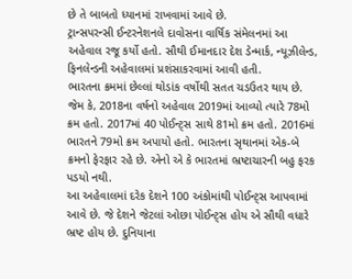છે તે બાબતો ધ્યાનમાં રાખવામાં આવે છે.
ટ્રાન્સપરન્સી ઈન્ટરનેશનલે દાવોસના વાર્ષિક સંમેલનમાં આ અહેવાલ રજૂ કર્યો હતો. સૌથી ઈમાનદાર દેશ ડેન્માર્ક, ન્યૂઝીલેન્ડ, ફિનલેન્ડની અહેવાલમાં પ્રશંસાકરવામાં આવી હતી.
ભારતના ક્રમમાં છેલ્લાં થોડાંક વર્ષોથી સતત ચડઉતર થાય છે. જેમ કે, 2018ના વર્ષનો અહેવાલ 2019માં આવ્યો ત્યારે 78મો ક્રમ હતો. 2017માં 40 પોઈન્ટ્સ સાથે 81મો ક્રમ હતો. 2016માં ભારતને 79મો ક્રમ અપાયો હતો. ભારતના સૃથાનમાં એક-બે ક્રમનો ફેરફાર રહે છે. એનો એ કે ભારતમાં ભ્રષ્ટાચારની બહુ ફરક પડયો નથી.
આ અહેવાલમાં દરેક દેશને 100 અંકોમાંથી પોઈન્ટ્સ આપવામાં આવે છે. જે દેશને જેટલાં ઓછા પોઈન્ટ્સ હોય એ સૌથી વધારે ભ્રષ્ટ હોય છે. દુનિયાના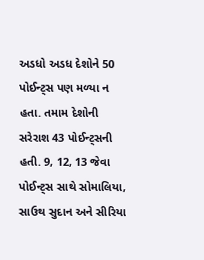અડધો અડધ દેશોને 50 પોઈન્ટ્સ પણ મળ્યા ન હતા. તમામ દેશોની સરેરાશ 43 પોઈન્ટ્સની હતી. 9, 12, 13 જેવા પોઈન્ટ્સ સાથે સોમાલિયા, સાઉથ સુદાન અને સીરિયા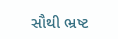સૌથી ભ્રષ્ટ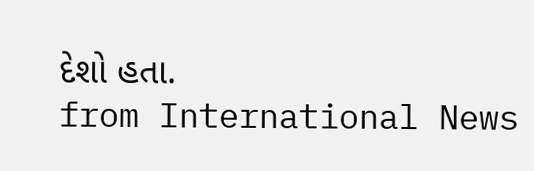દેશો હતા.
from International News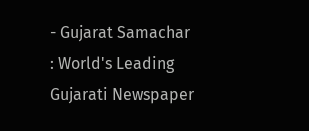- Gujarat Samachar : World's Leading Gujarati Newspaper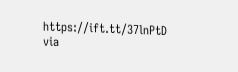https://ift.tt/37lnPtD
via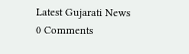Latest Gujarati News
0 Comments